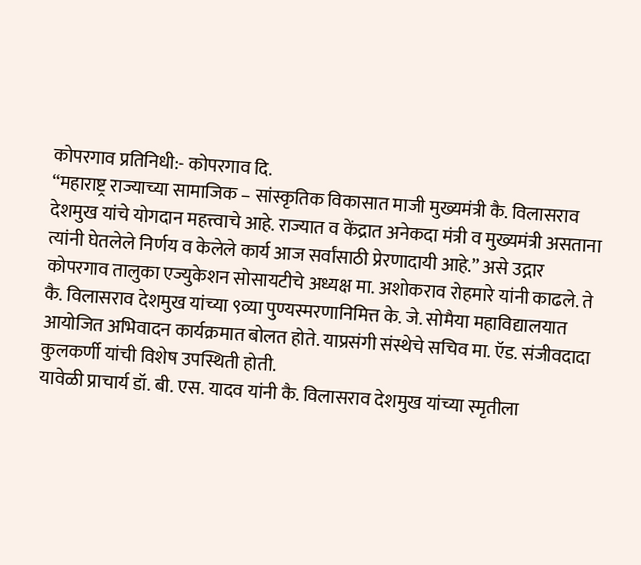कोपरगाव प्रतिनिधी:- कोपरगाव दि.
“महाराष्ट्र राज्याच्या सामाजिक – सांस्कृतिक विकासात माजी मुख्यमंत्री कै. विलासराव देशमुख यांचे योगदान महत्त्वाचे आहे. राज्यात व केंद्रात अनेकदा मंत्री व मुख्यमंत्री असताना त्यांनी घेतलेले निर्णय व केलेले कार्य आज सर्वांसाठी प्रेरणादायी आहे.” असे उद्गार कोपरगाव तालुका एज्युकेशन सोसायटीचे अध्यक्ष मा. अशोकराव रोहमारे यांनी काढले. ते कै. विलासराव देशमुख यांच्या ९व्या पुण्यस्मरणानिमित्त के. जे. सोमैया महाविद्यालयात आयोजित अभिवादन कार्यक्रमात बोलत होते. याप्रसंगी संस्थेचे सचिव मा. ऍड. संजीवदादा कुलकर्णी यांची विशेष उपस्थिती होती.
यावेळी प्राचार्य डॉ. बी. एस. यादव यांनी कै. विलासराव देशमुख यांच्या स्मृतीला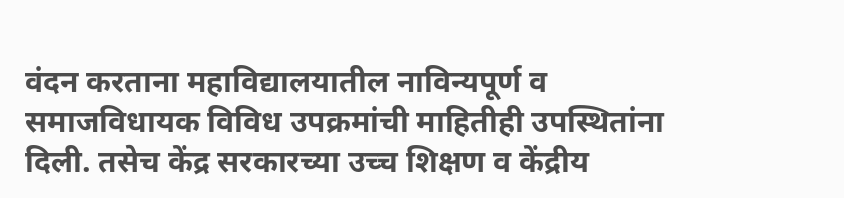वंदन करताना महाविद्यालयातील नाविन्यपूर्ण व समाजविधायक विविध उपक्रमांची माहितीही उपस्थितांना दिली. तसेच केंद्र सरकारच्या उच्च शिक्षण व केंद्रीय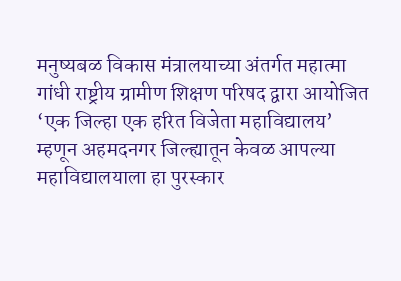मनुष्यबळ विकास मंत्रालयाच्या अंतर्गत महात्मा गांधी राष्ट्रीय ग्रामीण शिक्षण परिषद द्वारा आयोजित ‘एक जिल्हा एक हरित विजेता महाविद्यालय’ म्हणून अहमदनगर जिल्ह्यातून केवळ आपल्या महाविद्यालयाला हा पुरस्कार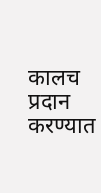कालच प्रदान करण्यात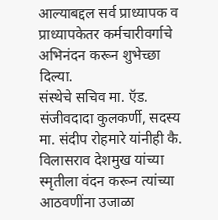आल्याबद्दल सर्व प्राध्यापक व प्राध्यापकेतर कर्मचारीवर्गाचे अभिनंदन करून शुभेच्छा दिल्या.
संस्थेचे सचिव मा. ऍड. संजीवदादा कुलकर्णी, सदस्य मा. संदीप रोहमारे यांनीही कै. विलासराव देशमुख यांच्या स्मृतीला वंदन करून त्यांच्या आठवणींना उजाळा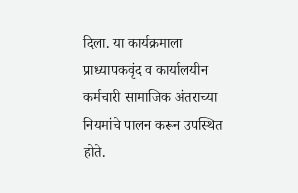दिला. या कार्यक्रमाला प्राध्यापकवृंद व कार्यालयीन कर्मचारी सामाजिक अंतराच्या नियमांचे पालन करून उपस्थित होते.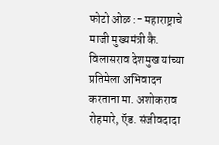फोटो ओळ :- महाराष्ट्राचे माजी मुख्यमंत्री कै. विलासराव देशमुख यांच्या प्रतिमेला अभिवादन करताना मा. अशोकराव रोहमारे, ऍड. संजीवदादा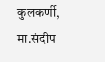कुलकर्णी, मा.संदीप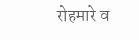रोहमारे व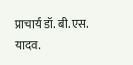प्राचार्य डॉ. बी.एस. यादव.